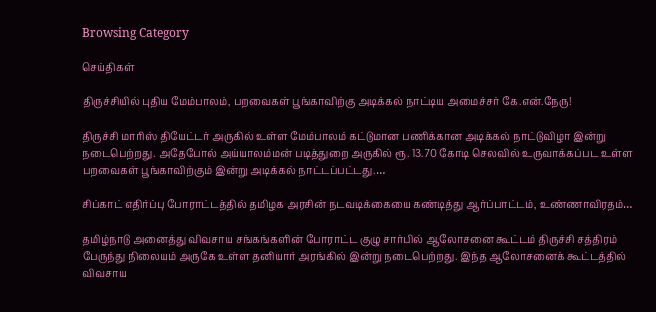Browsing Category

செய்திகள்

திருச்சியில் புதிய மேம்பாலம், பறவைகள் பூங்காவிற்கு அடிக்கல் நாட்டிய அமைச்சர் கே.என்.நேரு!

திருச்சி மாரிஸ் தியேட்டர் அருகில் உள்ள மேம்பாலம் கட்டுமான பணிக்கான அடிக்கல் நாட்டுவிழா இன்று நடைபெற்றது. அதேபோல் அய்யாலம்மன் படித்துறை அருகில் ரூ. 13.70 கோடி செலவில் உருவாக்கப்பட உள்ள பறவைகள் பூங்காவிற்கும் இன்று அடிக்கல் நாட்டப்பட்டது.…

சிப்காட் எதிர்ப்பு போராட்டத்தில் தமிழக அரசின் நடவடிக்கையை கண்டித்து ஆர்ப்பாட்டம், உண்ணாவிரதம்…

தமிழ்நாடு அனைத்து விவசாய சங்கங்களின் போராட்ட குழு சார்பில் ஆலோசனை கூட்டம் திருச்சி சத்திரம் பேருந்து நிலையம் அருகே உள்ள தனியார் அரங்கில் இன்று நடைபெற்றது. இந்த ஆலோசனைக் கூட்டத்தில் விவசாய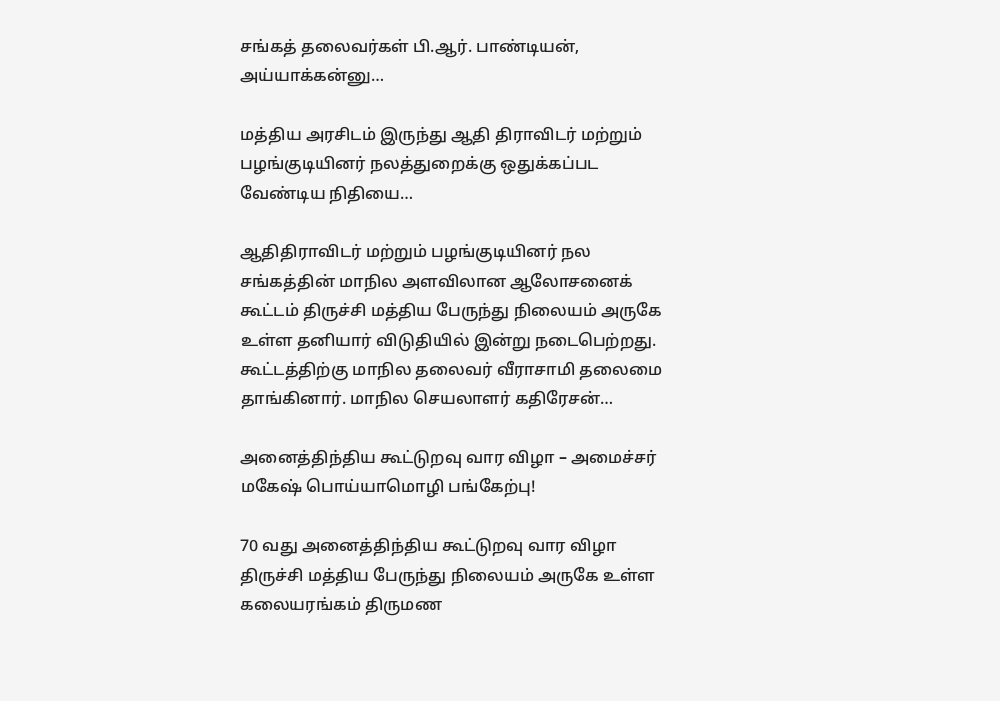சங்கத் தலைவர்கள் பி.ஆர். பாண்டியன், அய்யாக்கன்னு…

மத்திய அரசிடம் இருந்து ஆதி திராவிடர் மற்றும் பழங்குடியினர் நலத்துறைக்கு ஒதுக்கப்பட வேண்டிய நிதியை…

ஆதிதிராவிடர் மற்றும் பழங்குடியினர் நல சங்கத்தின் மாநில அளவிலான ஆலோசனைக் கூட்டம் திருச்சி மத்திய பேருந்து நிலையம் அருகே உள்ள தனியார் விடுதியில் இன்று நடைபெற்றது. கூட்டத்திற்கு மாநில தலைவர் வீராசாமி தலைமை தாங்கினார். மாநில செயலாளர் கதிரேசன்…

அனைத்திந்திய கூட்டுறவு வார விழா – அமைச்சர் மகேஷ் பொய்யாமொழி பங்கேற்பு!

70 வது அனைத்திந்திய கூட்டுறவு வார விழா திருச்சி மத்திய பேருந்து நிலையம் அருகே உள்ள கலையரங்கம் திருமண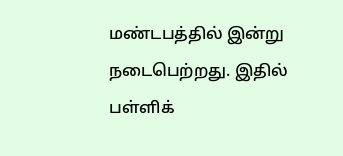மண்டபத்தில் இன்று நடைபெற்றது. இதில் பள்ளிக்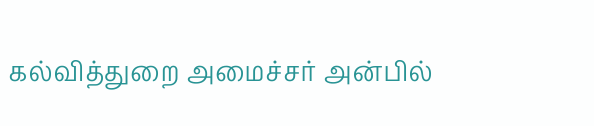கல்வித்துறை அமைச்சர் அன்பில்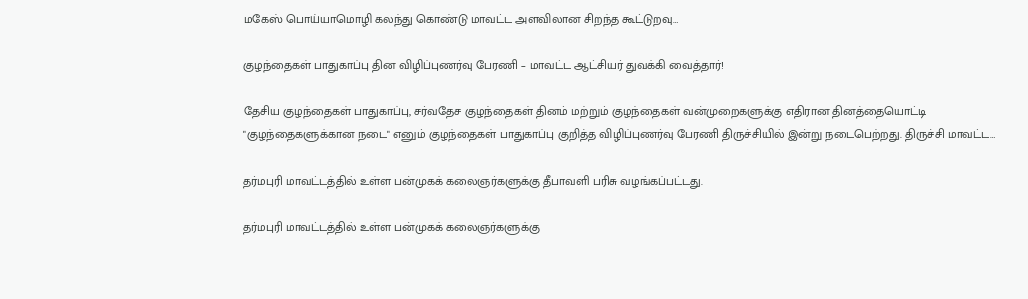மகேஸ் பொய்யாமொழி கலந்து கொண்டு மாவட்ட அளவிலான சிறந்த கூட்டுறவு…

குழந்தைகள் பாதுகாப்பு தின விழிப்புணர்வு பேரணி – மாவட்ட ஆட்சியர் துவக்கி வைத்தார்!

தேசிய குழந்தைகள் பாதுகாப்பு, சர்வதேச குழந்தைகள் தினம் மற்றும் குழந்தைகள் வன்முறைகளுக்கு எதிரான தினத்தையொட்டி "குழந்தைகளுக்கான நடை" எனும் குழந்தைகள் பாதுகாப்பு குறித்த விழிப்புணர்வு பேரணி திருச்சியில் இன்று நடைபெற்றது. திருச்சி மாவட்ட…

தர்மபுரி மாவட்டத்தில் உள்ள பன்முகக் கலைஞர்களுக்கு தீபாவளி பரிசு வழங்கப்பட்டது.

தர்மபுரி மாவட்டத்தில் உள்ள பன்முகக் கலைஞர்களுக்கு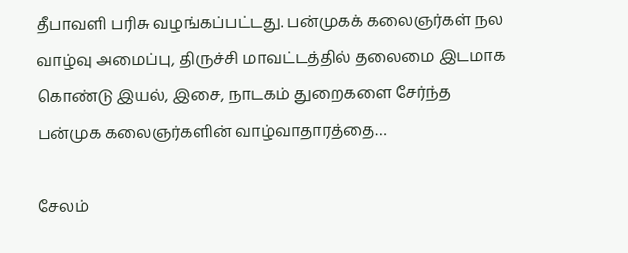தீபாவளி பரிசு வழங்கப்பட்டது. பன்முகக் கலைஞர்கள் நல வாழ்வு அமைப்பு, திருச்சி மாவட்டத்தில் தலைமை இடமாக கொண்டு இயல், இசை, நாடகம் துறைகளை சேர்ந்த பன்முக கலைஞர்களின் வாழ்வாதாரத்தை…

சேலம்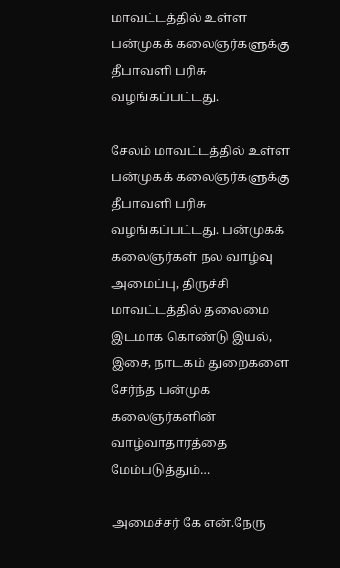மாவட்டத்தில் உள்ள பன்முகக் கலைஞர்களுக்கு தீபாவளி பரிசு வழங்கப்பட்டது.

சேலம் மாவட்டத்தில் உள்ள பன்முகக் கலைஞர்களுக்கு தீபாவளி பரிசு வழங்கப்பட்டது. பன்முகக் கலைஞர்கள் நல வாழ்வு அமைப்பு, திருச்சி மாவட்டத்தில் தலைமை இடமாக கொண்டு இயல், இசை, நாடகம் துறைகளை சேர்ந்த பன்முக கலைஞர்களின் வாழ்வாதாரத்தை மேம்படுத்தும்…

அமைச்சர் கே என்.நேரு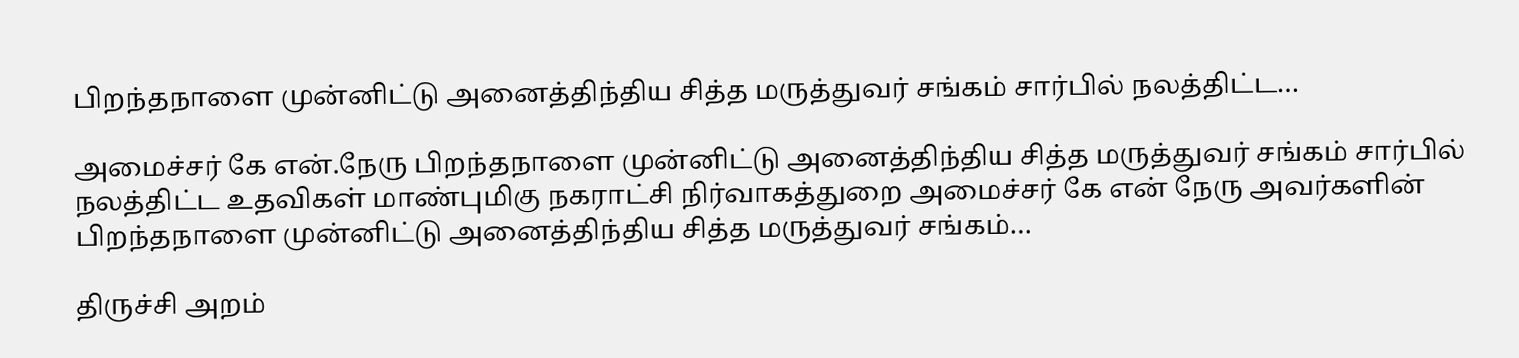பிறந்தநாளை முன்னிட்டு அனைத்திந்திய சித்த மருத்துவர் சங்கம் சார்பில் நலத்திட்ட…

அமைச்சர் கே என்.நேரு பிறந்தநாளை முன்னிட்டு அனைத்திந்திய சித்த மருத்துவர் சங்கம் சார்பில் நலத்திட்ட உதவிகள் மாண்புமிகு நகராட்சி நிர்வாகத்துறை அமைச்சர் கே என் நேரு அவர்களின் பிறந்தநாளை முன்னிட்டு அனைத்திந்திய சித்த மருத்துவர் சங்கம்…

திருச்சி அறம்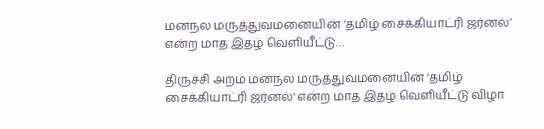மனநல மருத்துவமனையின் ‘தமிழ் சைக்கியாட்ரி ஜர்னல்’ என்ற மாத இதழ் வெளியீட்டு…

திருச்சி அறம் மனநல மருத்துவமனையின் 'தமிழ் சைக்கியாட்ரி ஜர்னல்' என்ற மாத இதழ் வெளியீட்டு விழா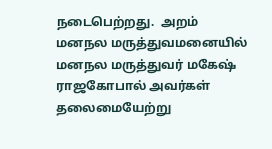நடைபெற்றது.  அறம் மனநல மருத்துவமனையில் மனநல மருத்துவர் மகேஷ் ராஜகோபால் அவர்கள் தலைமையேற்று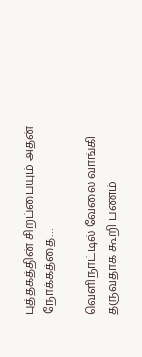புத்தகத்தின் சிறப்பையும் அதன் நோக்கத்தை…

வெளிநாட்டில் வேலை வாங்கி தருவதாக கூறி பணம்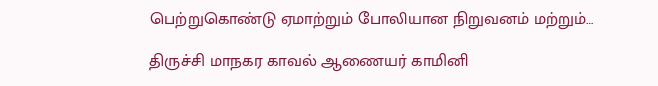பெற்றுகொண்டு ஏமாற்றும் போலியான நிறுவனம் மற்றும்…

திருச்சி மாநகர காவல் ஆணையர் காமினி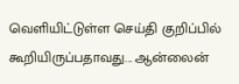வெளியிட்டுள்ள செய்தி குறிப்பில் கூறியிருப்பதாவது... ஆன்லைன்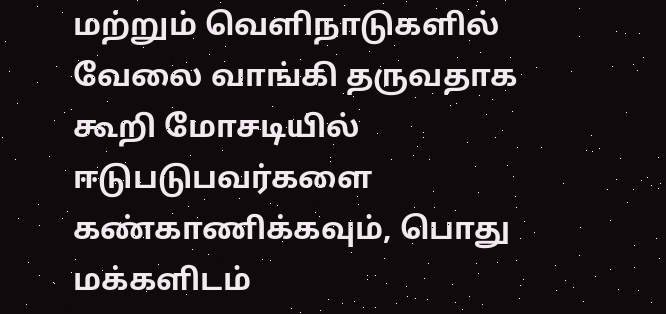மற்றும் வெளிநாடுகளில் வேலை வாங்கி தருவதாக கூறி மோசடியில் ஈடுபடுபவர்களை கண்காணிக்கவும், பொது மக்களிடம்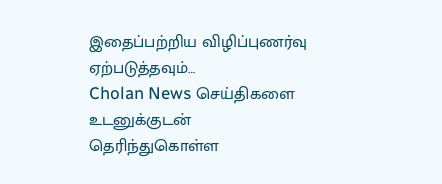இதைப்பற்றிய விழிப்புணர்வு ஏற்படுத்தவும்…
Cholan News செய்திகளை உடனுக்குடன் தெரிந்துகொள்ள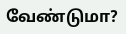வேண்டுமா?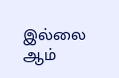இல்லை ஆம்